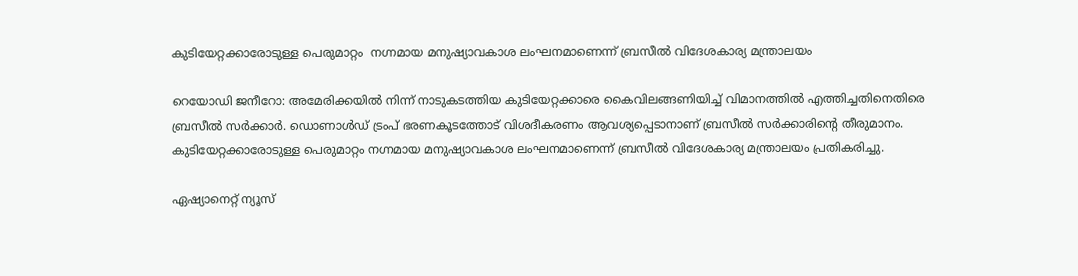കുടിയേറ്റക്കാരോടുള്ള പെരുമാറ്റം  നഗ്നമായ മനുഷ്യാവകാശ ലംഘനമാണെന്ന് ബ്രസീൽ വിദേശകാര്യ മന്ത്രാലയം

റെയോഡി ജനീറോ: അമേരിക്കയിൽ നിന്ന് നാടുകടത്തിയ കുടിയേറ്റക്കാരെ കൈവിലങ്ങണിയിച്ച് വിമാനത്തിൽ എത്തിച്ചതിനെതിരെ ബ്രസീൽ സർക്കാർ. ഡൊണാൾഡ് ട്രംപ് ഭരണകൂടത്തോട് വിശദീകരണം ആവശ്യപ്പെടാനാണ് ബ്രസീൽ സർക്കാരിന്‍റെ തീരുമാനം. കുടിയേറ്റക്കാരോടുള്ള പെരുമാറ്റം നഗ്നമായ മനുഷ്യാവകാശ ലംഘനമാണെന്ന് ബ്രസീൽ വിദേശകാര്യ മന്ത്രാലയം പ്രതികരിച്ചു.

ഏഷ്യാനെറ്റ് ന്യൂസ്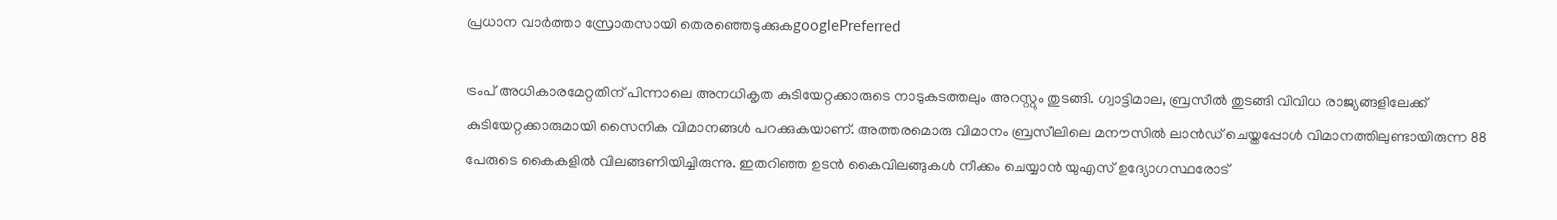പ്രധാന വാർത്താ സ്രോതസായി തെരഞ്ഞെടുക്കുകgooglePreferred

ട്രംപ് അധികാരമേറ്റതിന് പിന്നാലെ അനധികൃത കുടിയേറ്റക്കാരുടെ നാടുകടത്തലും അറസ്റ്റും തുടങ്ങി. ഗ്വാട്ടിമാല, ബ്രസീൽ തുടങ്ങി വിവിധ രാജ്യങ്ങളിലേക്ക് കുടിയേറ്റക്കാരുമായി സൈനിക വിമാനങ്ങൾ പറക്കുകയാണ്. അത്തരമൊരു വിമാനം ബ്രസീലിലെ മനൗസിൽ ലാൻഡ് ചെയ്തപ്പോൾ വിമാനത്തിലുണ്ടായിരുന്ന 88 പേരുടെ കൈകളിൽ വിലങ്ങണിയിച്ചിരുന്നു. ഇതറിഞ്ഞ ഉടൻ കൈവിലങ്ങുകൾ നീക്കം ചെയ്യാൻ യുഎസ് ഉദ്യോഗസ്ഥരോട്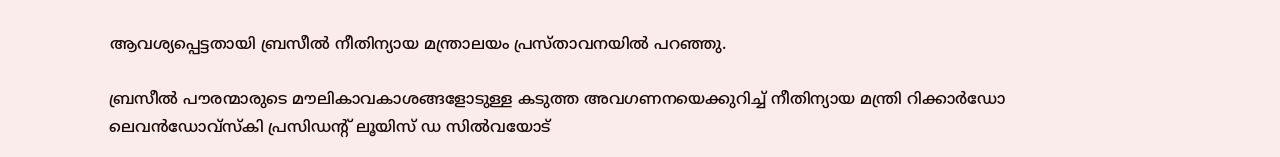ആവശ്യപ്പെട്ടതായി ബ്രസീൽ നീതിന്യായ മന്ത്രാലയം പ്രസ്താവനയിൽ പറഞ്ഞു.

ബ്രസീൽ പൗരന്മാരുടെ മൗലികാവകാശങ്ങളോടുള്ള കടുത്ത അവഗണനയെക്കുറിച്ച് നീതിന്യായ മന്ത്രി റിക്കാർഡോ ലെവൻഡോവ്‌സ്‌കി പ്രസിഡന്‍റ് ലൂയിസ് ഡ സിൽവയോട്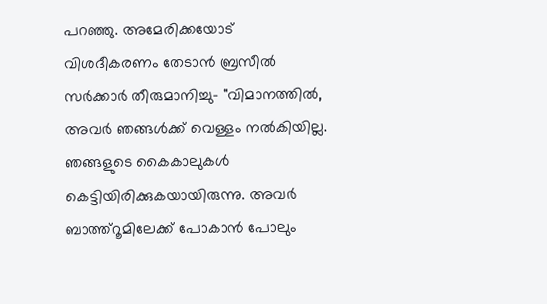പറഞ്ഞു. അമേരിക്കയോട് വിശദീകരണം തേടാൻ ബ്രസീൽ സർക്കാർ തീരുമാനിച്ചു- "വിമാനത്തിൽ, അവർ ഞങ്ങൾക്ക് വെള്ളം നൽകിയില്ല. ഞങ്ങളുടെ കൈകാലുകൾ കെട്ടിയിരിക്കുകയായിരുന്നു. അവർ ബാത്ത്റൂമിലേക്ക് പോകാൻ പോലും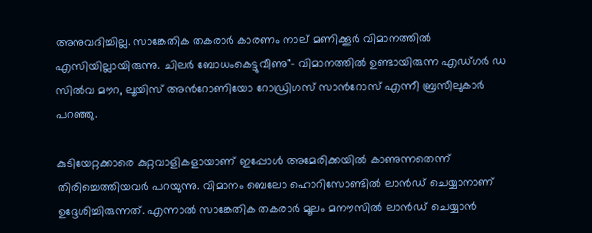അനുവദിച്ചില്ല. സാങ്കേതിക തകരാർ കാരണം നാല് മണിക്കൂർ വിമാനത്തിൽ എസിയില്ലായിരുന്നു. ചിലർ ബോധംകെട്ടുവീണു"- വിമാനത്തിൽ ഉണ്ടായിരുന്ന എഡ്ഗർ ഡ സിൽവ മൗറ, ലൂയിസ് അന്‍റോണിയോ റോഡ്രിഗസ് സാന്‍റോസ് എന്നീ ബ്രസീലുകാർ പറഞ്ഞു.

കുടിയേറ്റക്കാരെ കുറ്റവാളികളായാണ് ഇപ്പോൾ അമേരിക്കയിൽ കാണുന്നതെന്ന് തിരിച്ചെത്തിയവർ പറയുന്നു. വിമാനം ബെലോ ഹൊറിസോണ്ടിൽ ലാൻഡ് ചെയ്യാനാണ് ഉദ്ദേശിച്ചിരുന്നത്. എന്നാൽ സാങ്കേതിക തകരാർ മൂലം മനൗസിൽ ലാൻഡ് ചെയ്യാൻ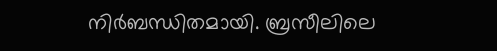നിർബന്ധിതമായി. ബ്രസീലിലെ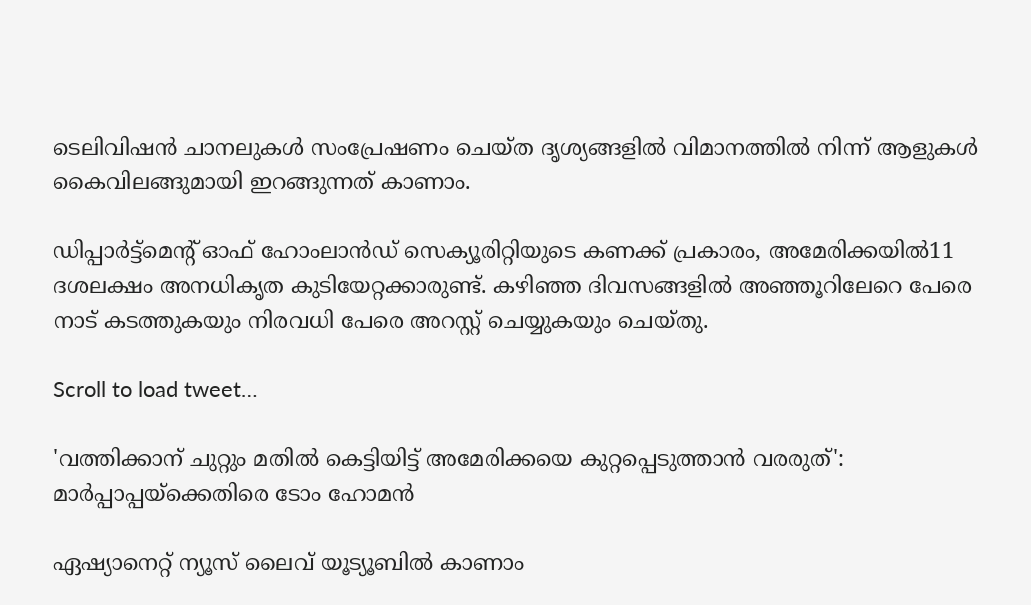ടെലിവിഷൻ ചാനലുകൾ സംപ്രേഷണം ചെയ്ത ദൃശ്യങ്ങളിൽ വിമാനത്തിൽ നിന്ന് ആളുകൾ കൈവിലങ്ങുമായി ഇറങ്ങുന്നത് കാണാം.

ഡിപ്പാർട്ട്‌മെന്‍റ് ഓഫ് ഹോംലാൻഡ് സെക്യൂരിറ്റിയുടെ കണക്ക് പ്രകാരം, അമേരിക്കയിൽ11 ദശലക്ഷം അനധികൃത കുടിയേറ്റക്കാരുണ്ട്. കഴിഞ്ഞ ദിവസങ്ങളിൽ അഞ്ഞൂറിലേറെ പേരെ നാട് കടത്തുകയും നിരവധി പേരെ അറസ്റ്റ് ചെയ്യുകയും ചെയ്തു.

Scroll to load tweet…

'വത്തിക്കാന് ചുറ്റും മതിൽ കെട്ടിയിട്ട് അമേരിക്കയെ കുറ്റപ്പെടുത്താൻ വരരുത്': മാർപ്പാപ്പയ്ക്കെതിരെ ടോം ഹോമൻ

ഏഷ്യാനെറ്റ് ന്യൂസ് ലൈവ് യൂട്യൂബിൽ കാണാം